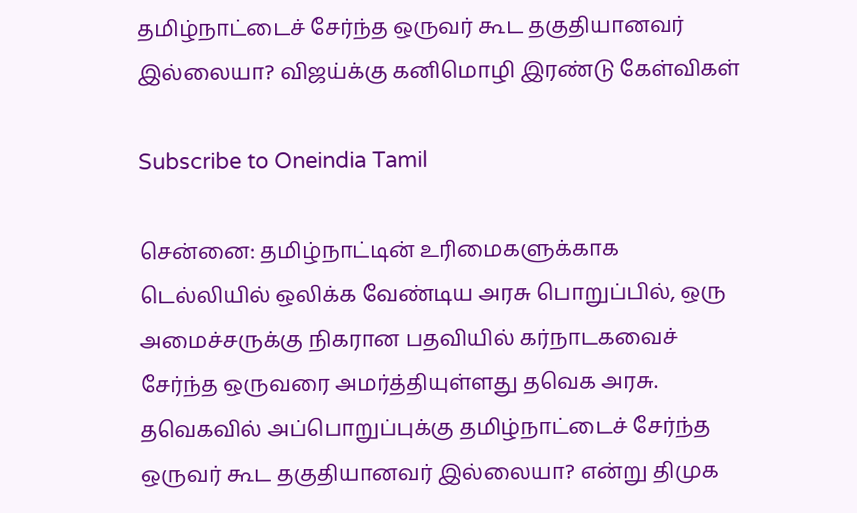தமிழ்நாட்டைச் சேர்ந்த ஒருவர் கூட தகுதியானவர் இல்லையா? விஜய்க்கு கனிமொழி இரண்டு கேள்விகள்

Subscribe to Oneindia Tamil

சென்னை: தமிழ்நாட்டின் உரிமைகளுக்காக டெல்லியில் ஒலிக்க வேண்டிய அரசு பொறுப்பில், ஒரு அமைச்சருக்கு நிகரான பதவியில் கர்நாடகவைச் சேர்ந்த ஒருவரை அமர்த்தியுள்ளது தவெக அரசு. தவெகவில் அப்பொறுப்புக்கு தமிழ்நாட்டைச் சேர்ந்த ஒருவர் கூட தகுதியானவர் இல்லையா? என்று திமுக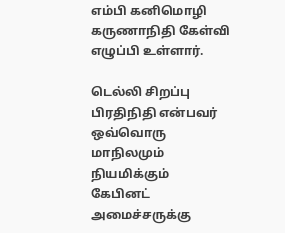எம்பி கனிமொழி கருணாநிதி கேள்வி எழுப்பி உள்ளார்.

டெல்லி சிறப்பு பிரதிநிதி என்பவர் ஒவ்வொரு மாநிலமும் நியமிக்கும் கேபினட் அமைச்சருக்கு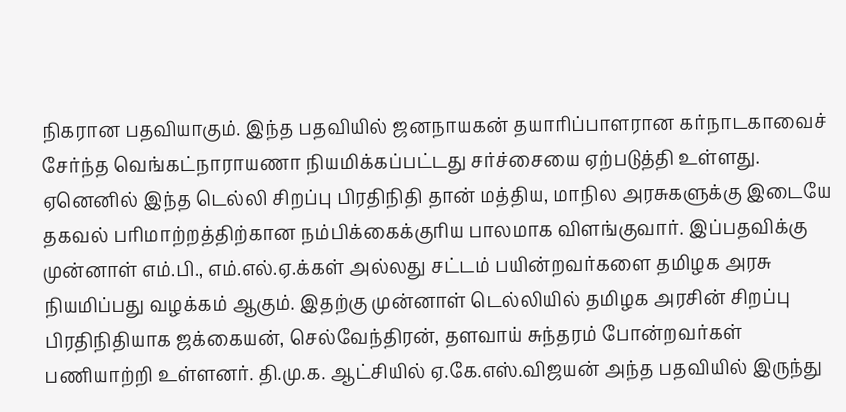நிகரான பதவியாகும். இந்த பதவியில் ஜனநாயகன் தயாரிப்பாளரான கர்நாடகாவைச் சேர்ந்த வெங்கட்நாராயணா நியமிக்கப்பட்டது சர்ச்சையை ஏற்படுத்தி உள்ளது. ஏனெனில் இந்த டெல்லி சிறப்பு பிரதிநிதி தான் மத்திய, மாநில அரசுகளுக்கு இடையே தகவல் பரிமாற்றத்திற்கான நம்பிக்கைக்குரிய பாலமாக விளங்குவார். இப்பதவிக்கு முன்னாள் எம்.பி., எம்.எல்.ஏ.க்கள் அல்லது சட்டம் பயின்றவர்களை தமிழக அரசு நியமிப்பது வழக்கம் ஆகும். இதற்கு முன்னாள் டெல்லியில் தமிழக அரசின் சிறப்பு பிரதிநிதியாக ஜக்கையன், செல்வேந்திரன், தளவாய் சுந்தரம் போன்றவர்கள் பணியாற்றி உள்ளனர். தி.மு.க. ஆட்சியில் ஏ.கே.எஸ்.விஜயன் அந்த பதவியில் இருந்து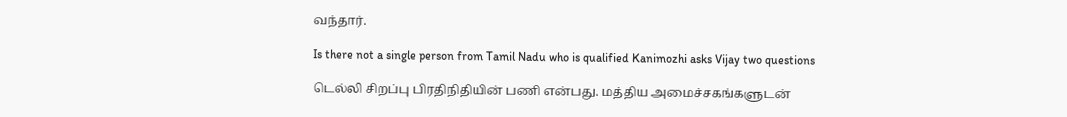வந்தார்.

Is there not a single person from Tamil Nadu who is qualified Kanimozhi asks Vijay two questions

டெல்லி சிறப்பு பிரதிநிதியின் பணி என்பது. மத்திய அமைச்சகங்களுடன்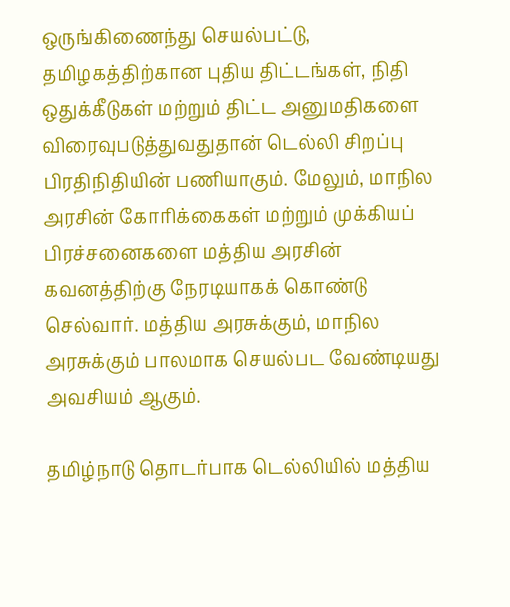ஒருங்கிணைந்து செயல்பட்டு, தமிழகத்திற்கான புதிய திட்டங்கள், நிதி ஒதுக்கீடுகள் மற்றும் திட்ட அனுமதிகளை விரைவுபடுத்துவதுதான் டெல்லி சிறப்பு பிரதிநிதியின் பணியாகும். மேலும், மாநில அரசின் கோரிக்கைகள் மற்றும் முக்கியப் பிரச்சனைகளை மத்திய அரசின் கவனத்திற்கு நேரடியாகக் கொண்டு செல்வார். மத்திய அரசுக்கும், மாநில அரசுக்கும் பாலமாக செயல்பட வேண்டியது அவசியம் ஆகும்.

தமிழ்நாடு தொடர்பாக டெல்லியில் மத்திய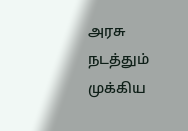அரசு நடத்தும் முக்கிய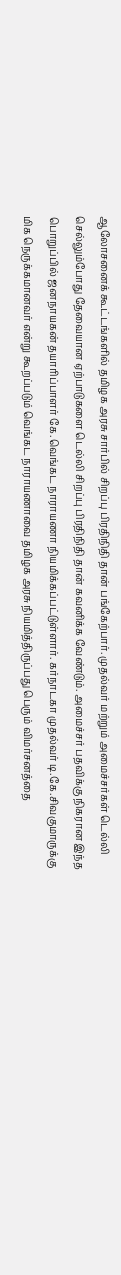ஆலோசனைக் கூட்டங்களில் தமிழக அரசு சார்பில் சிறப்பு பிரதிநிதி தான் பங்கேற்பார். முதல்வர் மற்றும் அமைச்சர்கள் டெல்லி செல்லும்போது தேவையான ஏற்பாடுகளை டெல்லி சிறப்பு பிரதிநிதி தான் கவனிக்க வேண்டும். அமைச்சர் பதவிக்கு நிகரான இந்த பொறுப்பில் ஜனநாயகன் தயாரிப்பாளர் கே.வெங்கட நாராயணா நியமிக்கப்பட்டுள்ளார். கர்நாடகா முதல்வர் டி.கே.சிவகுமாருக்கு மிக நெருக்கமானவர் என்று கூறப்படும் வெங்கட நாராயணாவை தமிழக அரசு நியமித்திருப்பது பெரும் விமர்சனத்தை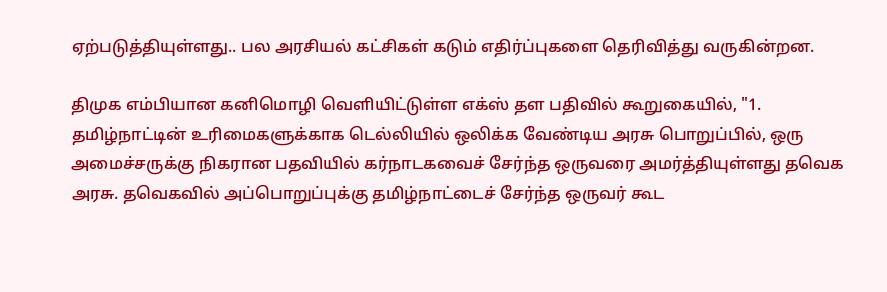ஏற்படுத்தியுள்ளது.. பல அரசியல் கட்சிகள் கடும் எதிர்ப்புகளை தெரிவித்து வருகின்றன.

திமுக எம்பியான கனிமொழி வெளியிட்டுள்ள எக்ஸ் தள பதிவில் கூறுகையில், "1. தமிழ்நாட்டின் உரிமைகளுக்காக டெல்லியில் ஒலிக்க வேண்டிய அரசு பொறுப்பில், ஒரு அமைச்சருக்கு நிகரான பதவியில் கர்நாடகவைச் சேர்ந்த ஒருவரை அமர்த்தியுள்ளது தவெக அரசு. தவெகவில் அப்பொறுப்புக்கு தமிழ்நாட்டைச் சேர்ந்த ஒருவர் கூட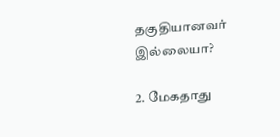தகுதியானவர் இல்லையா?

2. மேகதாது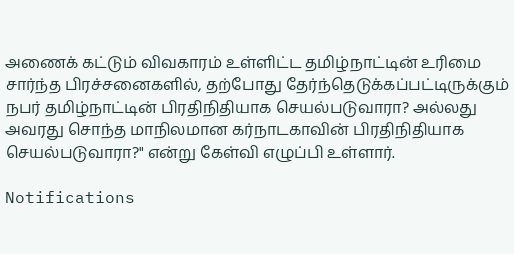அணைக் கட்டும் விவகாரம் உள்ளிட்ட தமிழ்நாட்டின் உரிமை சார்ந்த பிரச்சனைகளில், தற்போது தேர்ந்தெடுக்கப்பட்டிருக்கும் நபர் தமிழ்நாட்டின் பிரதிநிதியாக செயல்படுவாரா? அல்லது அவரது சொந்த மாநிலமான கர்நாடகாவின் பிரதிநிதியாக செயல்படுவாரா?" என்று கேள்வி எழுப்பி உள்ளார்.

Notifications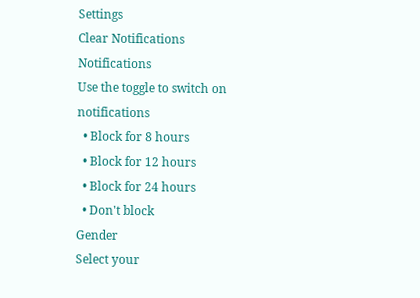Settings
Clear Notifications
Notifications
Use the toggle to switch on notifications
  • Block for 8 hours
  • Block for 12 hours
  • Block for 24 hours
  • Don't block
Gender
Select your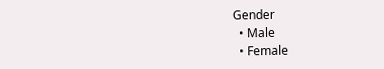Gender
  • Male
  • Female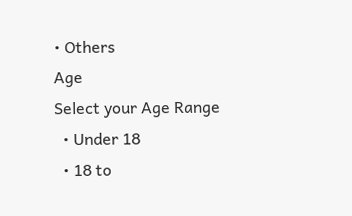• Others
Age
Select your Age Range
  • Under 18
  • 18 to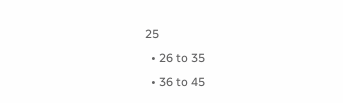25
  • 26 to 35
  • 36 to 45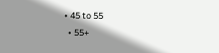• 45 to 55
  • 55+